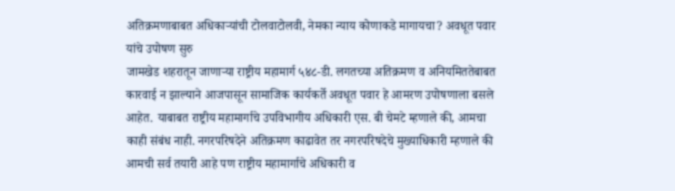अतिक्रमणाबाबत अधिकाऱ्यांची टोलवाटोलवी, नेमका न्याय कोणाकडे मागायचा? अवधूत पवार यांचे उपोषण सुरु
जामखेड शहरातून जाणाऱ्या राष्ट्रीय महामार्ग ५४८-डी. लगतच्या अतिक्रमण व अनियमिततेबाबत कारवाई न झाल्याने आजपासून सामाजिक कार्यकर्ते अवधूत पवार हे आमरण उपोषणाला बसले आहेत. याबाबत राष्ट्रीय महामार्गाचे उपविभागीय अधिकारी एस. बी चेमटे म्हणाले की, आमचा काही संबंध नाही. नगरपरिषदेने अतिक्रमण काढावेत तर नगरपरिषदेचे मुख्याधिकारी म्हणाले की आमची सर्व तयारी आहे पण राष्ट्रीय महामार्गाचे अधिकारी व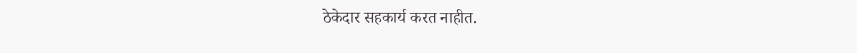ठेकेदार सहकार्य करत नाहीत.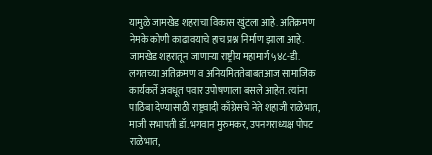यामुळे जामखेड शहराचा विकास खुंटला आहे. अतिक्रमण नेमके कोणी काढावयाचे हाच प्रश्न निर्माण झाला आहे.
जामखेड शहरातून जाणाऱ्या राष्ट्रीय महामार्ग ५४८-डी. लगतच्या अतिक्रमण व अनियमिततेबाबतआज सामाजिक कार्यकर्ते अवधूत पवार उपोषणाला बसले आहेत. त्यांना पाठिंबा देण्यासाठी राष्ट्रवादी काँग्रेसचे नेते शहाजी राळेभात, माजी सभापती डॉ.भगवान मुरुमकर, उपनगराध्यक्ष पोपट राळेभात,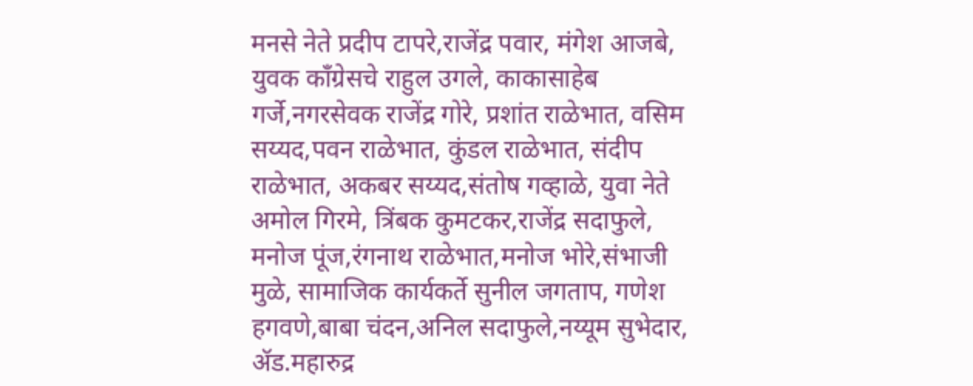मनसे नेते प्रदीप टापरे,राजेंद्र पवार, मंगेश आजबे, युवक काँग्रेसचे राहुल उगले, काकासाहेब गर्जे,नगरसेवक राजेंद्र गोरे, प्रशांत राळेभात, वसिम सय्यद,पवन राळेभात, कुंडल राळेभात, संदीप राळेभात, अकबर सय्यद,संतोष गव्हाळे, युवा नेते अमोल गिरमे, त्रिंबक कुमटकर,राजेंद्र सदाफुले, मनोज पूंज,रंगनाथ राळेभात,मनोज भोरे,संभाजी मुळे, सामाजिक कार्यकर्ते सुनील जगताप, गणेश हगवणे,बाबा चंदन,अनिल सदाफुले,नय्यूम सुभेदार, ॲड.महारुद्र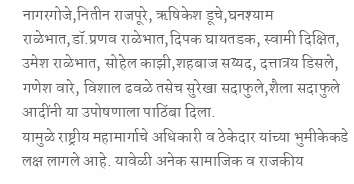नागरगोजे,नितीन राजपूरे, ऋषिकेश डूचे,घनश्याम राळेभात,डॉ.प्रणव राळेभात,दिपक घायतडक, स्वामी दिक्षित, उमेश राळेभात, सोहेल काझी,शहबाज सय्यद, दत्तात्रय डिसले, गणेश वारे, विशाल ढवळे तसेच सुरेखा सदाफुले,शैला सदाफुले आदींनी या उपोषणाला पाठिंबा दिला.
यामुळे राष्ट्रीय महामार्गाचे अधिकारी व ठेकेदार यांच्या भुमीकेकडे लक्ष लागले आहे. यावेळी अनेक सामाजिक व राजकीय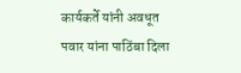कार्यकर्ते यांनी अवधूत पवार यांना पाठिंबा दिला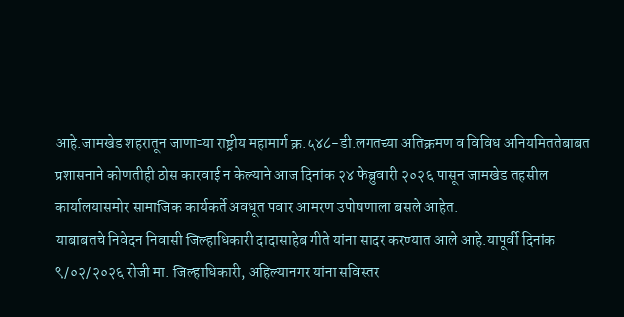आहे.जामखेड शहरातून जाणाऱ्या राष्ट्रीय महामार्ग क्र.५४८-डी.लगतच्या अतिक्रमण व विविध अनियमिततेबाबत प्रशासनाने कोणतीही ठोस कारवाई न केल्याने आज दिनांक २४ फेब्रुवारी २०२६ पासून जामखेड तहसील कार्यालयासमोर सामाजिक कार्यकर्ते अवधूत पवार आमरण उपोषणाला बसले आहेत.
याबाबतचे निवेदन निवासी जिल्हाधिकारी दादासाहेब गीते यांना सादर करण्यात आले आहे.यापूर्वी दिनांक ९/०२/२०२६ रोजी मा. जिल्हाधिकारी, अहिल्यानगर यांना सविस्तर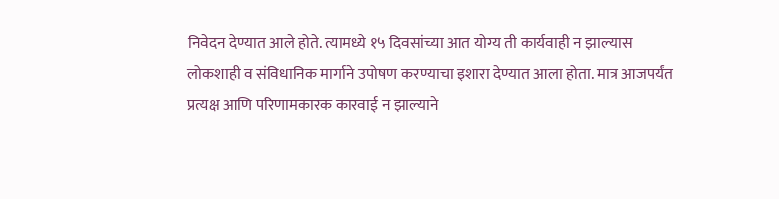निवेदन देण्यात आले होते. त्यामध्ये १५ दिवसांच्या आत योग्य ती कार्यवाही न झाल्यास लोकशाही व संविधानिक मार्गाने उपोषण करण्याचा इशारा देण्यात आला होता. मात्र आजपर्यंत प्रत्यक्ष आणि परिणामकारक कारवाई न झाल्याने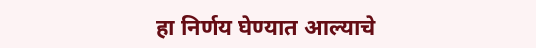हा निर्णय घेण्यात आल्याचे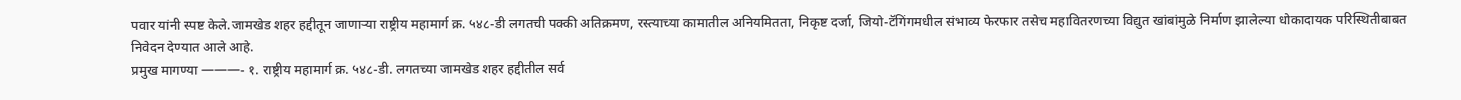पवार यांनी स्पष्ट केले.जामखेड शहर हद्दीतून जाणाऱ्या राष्ट्रीय महामार्ग क्र. ५४८-डी लगतची पक्की अतिक्रमण, रस्त्याच्या कामातील अनियमितता, निकृष्ट दर्जा, जियो-टॅगिंगमधील संभाव्य फेरफार तसेच महावितरणच्या विद्युत खांबांमुळे निर्माण झालेल्या धोकादायक परिस्थितीबाबत निवेदन देण्यात आले आहे.
प्रमुख मागण्या ———- १. राष्ट्रीय महामार्ग क्र. ५४८-डी. लगतच्या जामखेड शहर हद्दीतील सर्व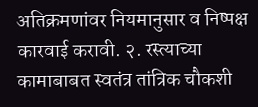अतिक्रमणांवर नियमानुसार व निष्पक्ष कारवाई करावी. २. रस्त्याच्या कामाबाबत स्वतंत्र तांत्रिक चौकशी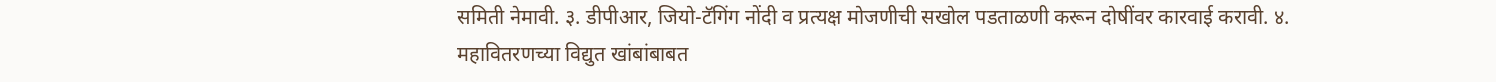समिती नेमावी. ३. डीपीआर, जियो-टॅगिंग नोंदी व प्रत्यक्ष मोजणीची सखोल पडताळणी करून दोषींवर कारवाई करावी. ४. महावितरणच्या विद्युत खांबांबाबत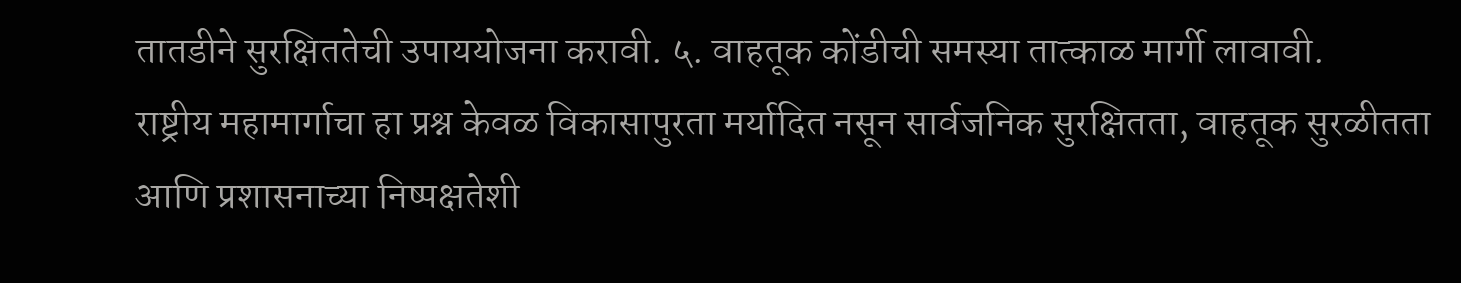तातडीने सुरक्षिततेची उपाययोजना करावी. ५. वाहतूक कोंडीची समस्या तात्काळ मार्गी लावावी.
राष्ट्रीय महामार्गाचा हा प्रश्न केवळ विकासापुरता मर्यादित नसून सार्वजनिक सुरक्षितता, वाहतूक सुरळीतता आणि प्रशासनाच्या निष्पक्षतेशी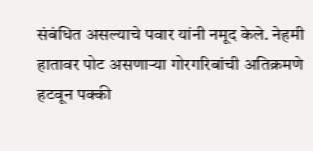संबंधित असल्याचे पवार यांनी नमूद केले. नेहमी हातावर पोट असणाऱ्या गोरगरिबांची अतिक्रमणे हटवून पक्की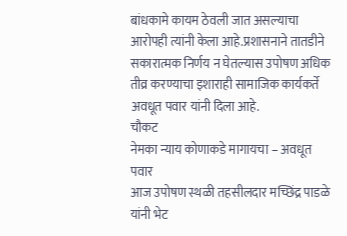बांधकामे कायम ठेवली जात असल्याचा आरोपही त्यांनी केला आहे.प्रशासनाने तातडीने सकारात्मक निर्णय न घेतल्यास उपोषण अधिक तीव्र करण्याचा इशाराही सामाजिक कार्यकर्ते अवधूत पवार यांनी दिला आहे.
चौकट
नेमका न्याय कोणाकडे मागायचा – अवधूत पवार
आज उपोषण स्थळी तहसीलदार मच्छिंद्र पाडळे यांनी भेट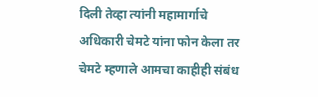दिली तेव्हा त्यांनी महामार्गाचे अधिकारी चेमटे यांना फोन केला तर चेमटे म्हणाले आमचा काहीही संबंध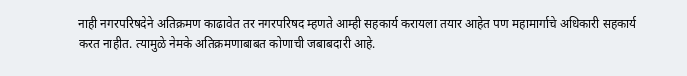नाही नगरपरिषदेने अतिक्रमण काढावेत तर नगरपरिषद म्हणते आम्ही सहकार्य करायला तयार आहेत पण महामार्गाचे अधिकारी सहकार्य करत नाहीत. त्यामुळे नेमके अतिक्रमणाबाबत कोणाची जबाबदारी आहे.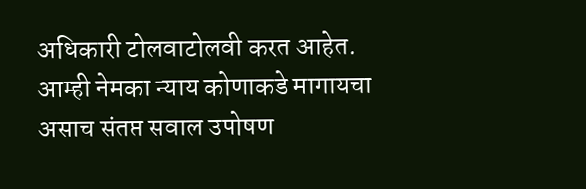अधिकारी टोलवाटोलवी करत आहेत. आम्ही नेमका न्याय कोणाकडे मागायचा असाच संतप्त सवाल उपोषण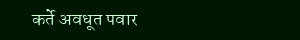कर्ते अवधूत पवार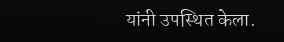यांनी उपस्थित केला.